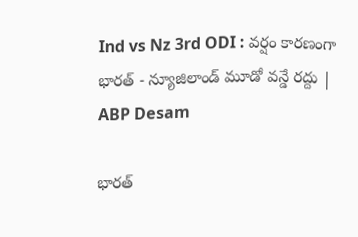Ind vs Nz 3rd ODI : వర్షం కారణంగా భారత్ - న్యూజిలాండ్ మూడో వన్డే రద్దు | ABP Desam

భారత్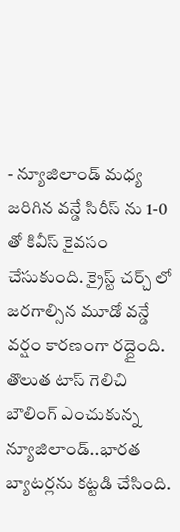- న్యూజిలాండ్ మధ్య జరిగిన వన్డే సిరీస్ ను 1-0 తో కివీస్ కైవసం చేసుకుంది. క్రైస్ట్ చర్చ్ లో జరగాల్సిన మూడో వన్డే వర్షం కారణంగా రద్దైంది. తొలుత టాస్ గెలిచి బౌలింగ్ ఎంచుకున్న న్యూజిలాండ్..భారత బ్యాటర్లను కట్టడి చేసింది.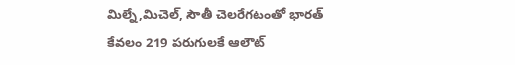మిల్నే,మిచెల్, సౌతీ చెలరేగటంతో భారత్ కేవలం 219 పరుగులకే ఆలౌట్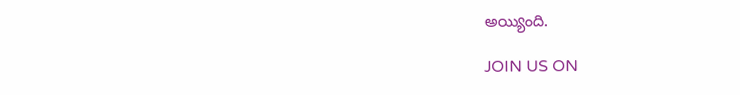అయ్యింది.

JOIN US ON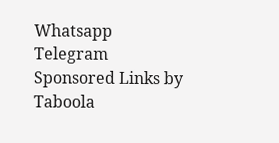Whatsapp
Telegram
Sponsored Links by Taboola